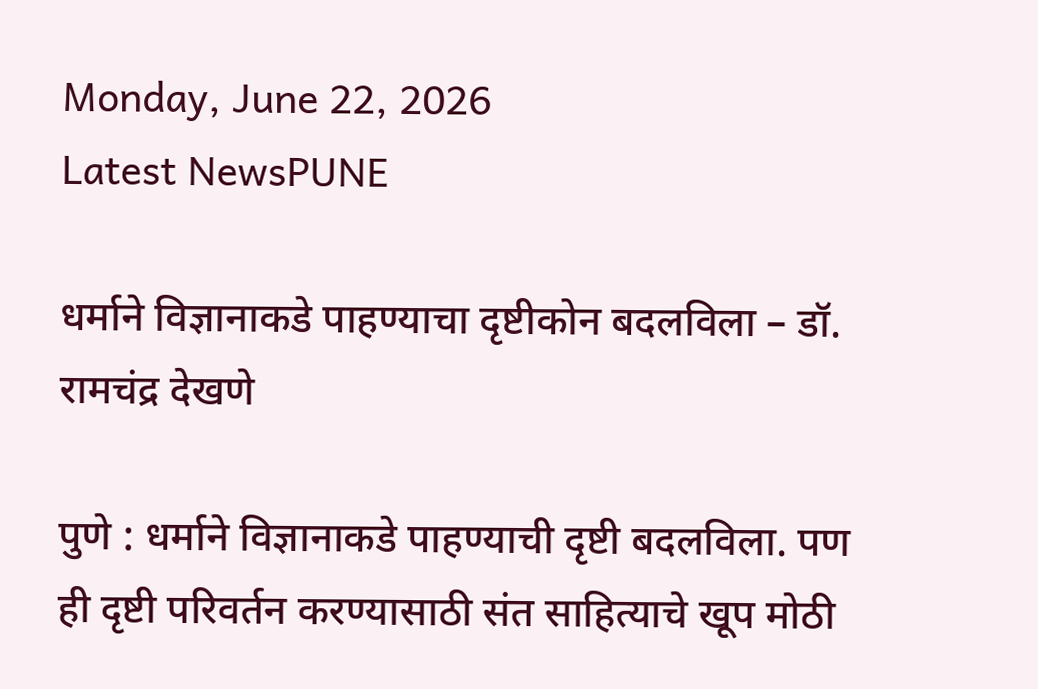Monday, June 22, 2026
Latest NewsPUNE

धर्माने विज्ञानाकडे पाहण्याचा दृष्टीकोन बदलविला – डॉ. रामचंद्र देखणे

पुणे : धर्माने विज्ञानाकडे पाहण्याची दृष्टी बदलविला. पण ही दृष्टी परिवर्तन करण्यासाठी संत साहित्याचे खूप मोठी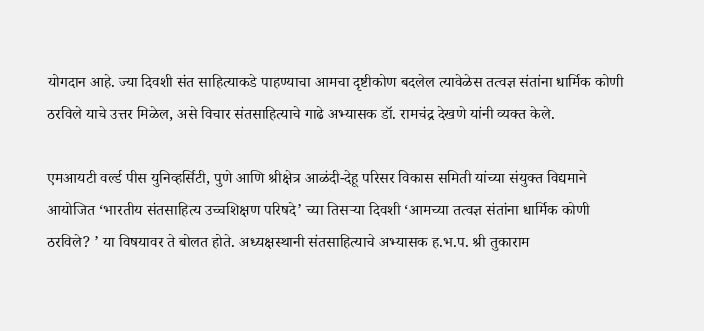योगदान आहे. ज्या दिवशी संत साहित्याकडे पाहण्याचा आमचा दृष्टीकोण बदलेल त्यावेळेस तत्वज्ञ संतांना धार्मिक कोणी ठरविले याचे उत्तर मिळेल, असे विचार संतसाहित्याचे गाढे अभ्यासक डॉ. रामचंद्र देखणे यांनी व्यक्त केले.

एमआयटी वर्ल्ड पीस युनिव्हर्सिटी, पुणे आणि श्रीक्षेत्र आळंदी-देहू परिसर विकास समिती यांच्या संयुक्त विद्यमाने आयोजित ‘भारतीय संतसाहित्य उच्चशिक्षण परिषदे’ च्या तिसर्‍या दिवशी ‘आमच्या तत्वज्ञ संतांना धार्मिक कोणी ठरविले? ’ या विषयावर ते बोलत होते. अध्यक्षस्थानी संतसाहित्याचे अभ्यासक ह.भ.प. श्री तुकाराम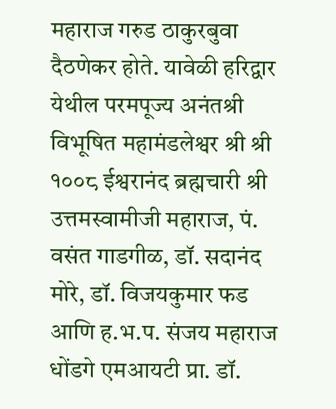महाराज गरुड ठाकुरबुवा दैठणेकर होते. यावेळी हरिद्वार येथील परमपूज्य अनंतश्री विभूषित महामंडलेश्वर श्री श्री १००८ ईश्वरानंद ब्रह्मचारी श्री उत्तमस्वामीजी महाराज, पं. वसंत गाडगीळ, डॉ. सदानंद मोरे, डॉ. विजयकुमार फड आणि ह.भ.प. संजय महाराज धोंडगे एमआयटी प्रा. डॉ.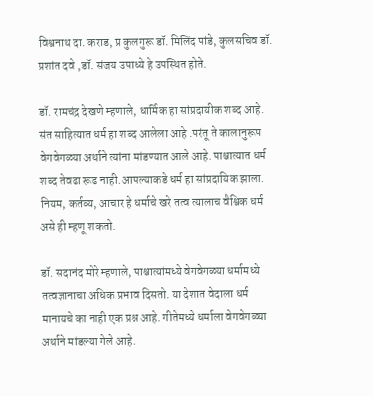विश्वनाथ दा. कराड, प्र कुलगुरू डॉ. मिलिंद पांडे, कुलसचिव डॉ. प्रशांत दवे ,डॉ. संजय उपाध्ये हे उपस्थित होते.

डॉ. रामचंद्र देखणे म्हणाले, धार्मिक हा सांप्रदायीक शब्द आहे. संत साहित्यात धर्म हा शब्द आलेला आहे .परंतू ते कालानुरूप वेगवेगळ्या अर्थाने त्यांना मांडण्यात आले आहे. पाश्चात्यात धर्म शब्द तेवढा रूढ नाही.आपल्याकडे धर्म हा सांप्रदायिक झाला. नियम, कर्तव्य, आचार हे धर्माचे खरे तत्व त्यालाच वैश्विक धर्म असे ही म्हणू शकतो.

डॉ. सदानंद मोरे म्हणाले, पाश्चात्यांमध्ये वेगवेगळ्या धर्मामध्ये तत्वज्ञानाचा अधिक प्रभाव दिसतो. या देशात वेदाला धर्म मानायचे का नाही एक प्रश्न आहे. गीतेमध्ये धर्माला वेगवेगळ्या अर्थाने मांडल्या गेले आहे.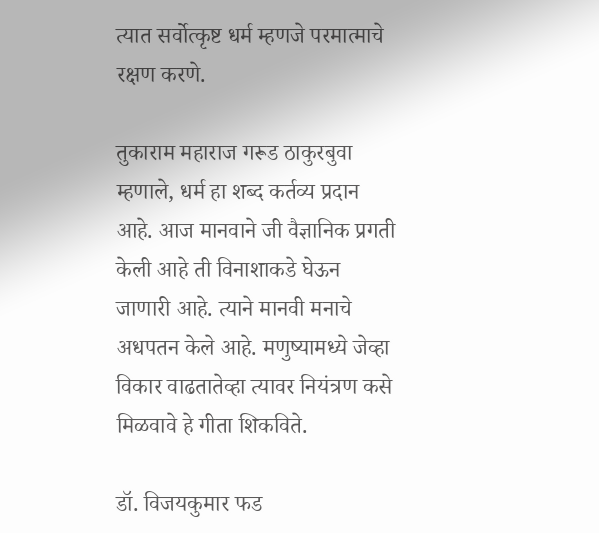त्यात सर्वोत्कृष्ट धर्म म्हणजे परमात्माचे रक्षण करणे.

तुकाराम महाराज गरूड ठाकुरबुवा म्हणाले, धर्म हा शब्द कर्तव्य प्रदान आहे. आज मानवाने जी वैज्ञानिक प्रगती केली आहे ती विनाशाकडे घेऊन जाणारी आहे. त्याने मानवी मनाचे अधपतन केले आहे. मणुष्यामध्ये जेव्हा विकार वाढतातेव्हा त्यावर नियंत्रण कसे मिळवावे हे गीता शिकविते.

डॉ. विजयकुमार फड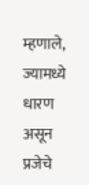म्हणाले, ज्यामध्ये धारण असून प्रजेचे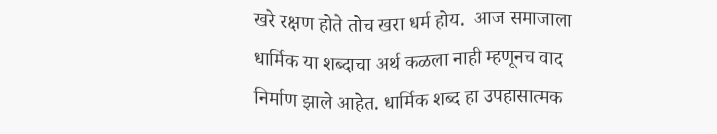खरे रक्षण होते तोच खरा धर्म होय.  आज समाजाला धार्मिक या शब्दाचा अर्थ कळला नाही म्हणूनच वाद निर्माण झाले आहेत. धार्मिक शब्द हा उपहासात्मक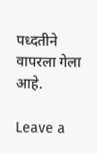पध्दतीने वापरला गेला आहे.

Leave a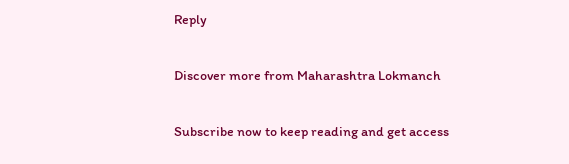Reply

Discover more from Maharashtra Lokmanch

Subscribe now to keep reading and get access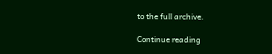to the full archive.

Continue reading